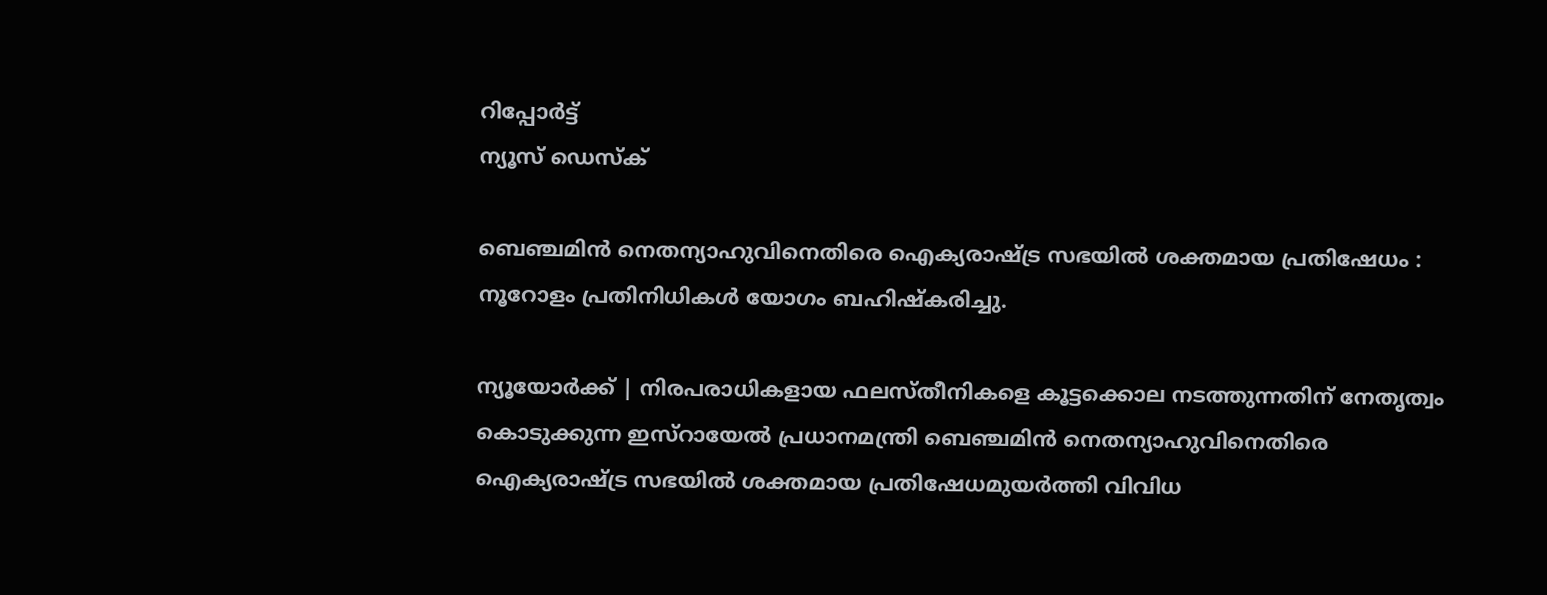റിപ്പോര്‍ട്ട്
ന്യൂസ് ഡെസ്ക്

ബെഞ്ചമിന്‍ നെതന്യാഹുവിനെതിരെ ഐക്യരാഷ്ട്ര സഭയില്‍ ശക്തമായ പ്രതിഷേധം : നൂറോളം പ്രതിനിധികള്‍ യോഗം ബഹിഷ്‌കരിച്ചു.

ന്യൂയോര്‍ക്ക് | നിരപരാധികളായ ഫലസ്തീനികളെ കൂട്ടക്കൊല നടത്തുന്നതിന് നേതൃത്വം കൊടുക്കുന്ന ഇസ്‌റായേല്‍ പ്രധാനമന്ത്രി ബെഞ്ചമിന്‍ നെതന്യാഹുവിനെതിരെ ഐക്യരാഷ്ട്ര സഭയില്‍ ശക്തമായ പ്രതിഷേധമുയര്‍ത്തി വിവിധ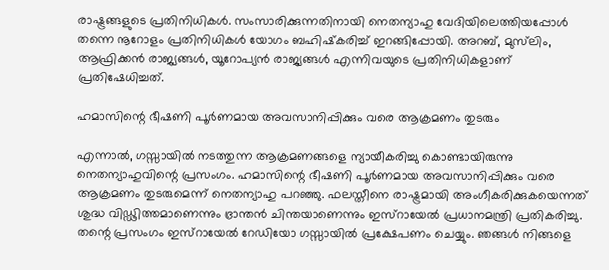രാഷ്ട്രങ്ങളുടെ പ്രതിനിധികള്‍. സംസാരിക്കുന്നതിനായി നെതന്യാഹു വേദിയിലെത്തിയപ്പോള്‍ തന്നെ നൂറോളം പ്രതിനിധികള്‍ യോഗം ബഹിഷ്‌കരിച്ച് ഇറങ്ങിപ്പോയി. അറബ്, മുസ്‌ലിം, ആഫ്രിക്കന്‍ രാജ്യങ്ങള്‍, യൂറോപ്യന്‍ രാജ്യങ്ങള്‍ എന്നിവയുടെ പ്രതിനിധികളാണ് പ്രതിഷേധിച്ചത്.

ഹമാസിന്റെ ഭീഷണി പൂര്‍ണമായ അവസാനിപ്പിക്കും വരെ ആക്രമണം തുടരും

എന്നാല്‍, ഗസ്സായില്‍ നടത്തുന്ന ആക്രമണങ്ങളെ ന്യായീകരിച്ചു കൊണ്ടായിരുന്നു നെതന്യാഹുവിന്റെ പ്രസംഗം. ഹമാസിന്റെ ഭീഷണി പൂര്‍ണമായ അവസാനിപ്പിക്കും വരെ ആക്രമണം തുടരുമെന്ന് നെതന്യാഹു പറഞ്ഞു. ഫലസ്തീനെ രാഷ്ട്രമായി അംഗീകരിക്കുകയെന്നത് ശുദ്ധ വിഡ്ഢിത്തമാണെന്നും ഭ്രാന്തന്‍ ചിന്തയാണെന്നും ഇസ്‌റായേല്‍ പ്രധാനമന്ത്രി പ്രതികരിച്ചു. തന്റെ പ്രസംഗം ഇസ്‌റായേല്‍ റേഡിയോ ഗസ്സായില്‍ പ്രക്ഷേപണം ചെയ്യും. ഞങ്ങള്‍ നിങ്ങളെ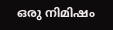ഒരു നിമിഷം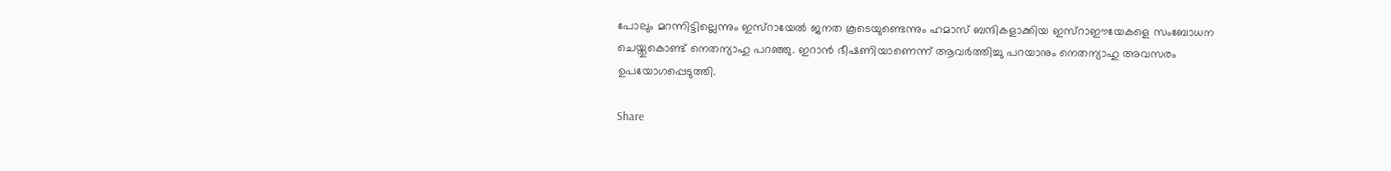പോലും മറന്നിട്ടില്ലെന്നും ഇസ്‌റായേല്‍ ജനത കൂടെയുണ്ടെന്നും ഹമാസ് ബന്ദികളാക്കിയ ഇസ്‌റാഈയേകളെ സംബോധന ചെയ്തുകൊണ്ട് നെതന്യാഹു പറഞ്ഞു. ഇറാന്‍ ഭീഷണിയാണെന്ന് ആവര്‍ത്തിച്ചു പറയാനും നെതന്യാഹു അവസരം ഉപയോഗപ്പെടുത്തി.

Share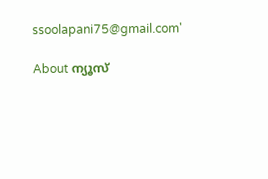ssoolapani75@gmail.com'

About ന്യൂസ്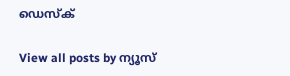ഡെസ്ക്

View all posts by ന്യൂസ്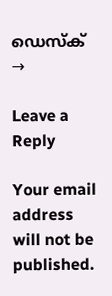ഡെസ്ക് →

Leave a Reply

Your email address will not be published.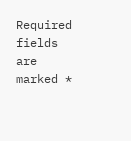Required fields are marked *